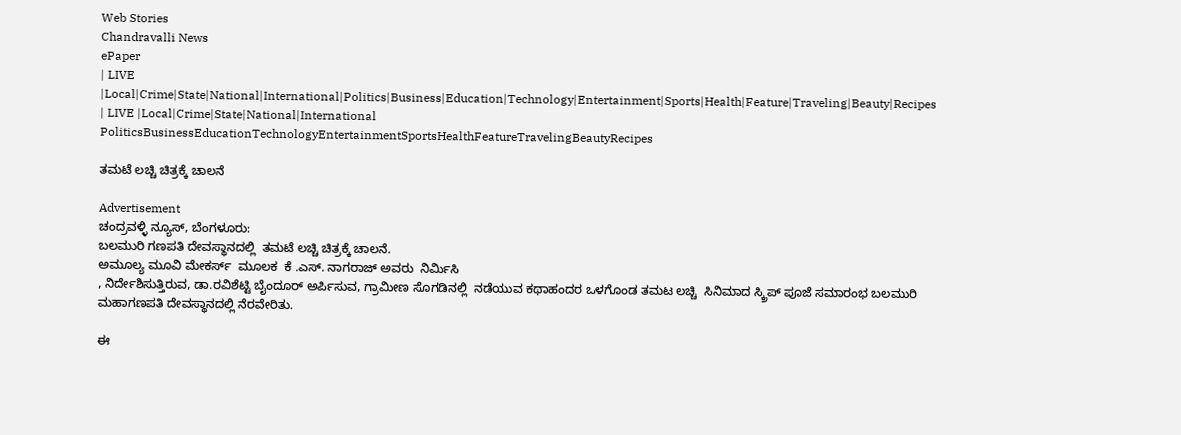Web Stories
Chandravalli News
ePaper
| LIVE |Local|Crime|State|National|International|Politics|Business|Education|Technology|Entertainment|Sports|Health|Feature|Traveling|Beauty|Recipes
| LIVE |Local|Crime|State|National|International
PoliticsBusinessEducationTechnologyEntertainmentSportsHealthFeatureTravelingBeautyRecipes

ತಮಟೆ ಲಚ್ಚಿ ಚಿತ್ರಕ್ಕೆ ಚಾಲನೆ

Advertisement
ಚಂದ್ರವಳ್ಳಿ ನ್ಯೂಸ್, ಬೆಂಗಳೂರು:
ಬಲಮುರಿ ಗಣಪತಿ ದೇವಸ್ಥಾನದಲ್ಲಿ  ತಮಟೆ ಲಚ್ಚಿ ಚಿತ್ರಕ್ಕೆ ಚಾಲನೆ.
ಅಮೂಲ್ಯ ಮೂವಿ ಮೇಕರ್ಸ್  ಮೂಲಕ  ಕೆ .ಎಸ್. ನಾಗರಾಜ್ ಅವರು  ನಿರ್ಮಿಸಿ
, ನಿರ್ದೇಶಿಸುತ್ತಿರುವ, ಡಾ.ರವಿಶೆಟ್ಟಿ ಬೈಂದೂರ್ ಅರ್ಪಿಸುವ, ಗ್ರಾಮೀಣ ಸೊಗಡಿನಲ್ಲಿ  ನಡೆಯುವ ಕಥಾಹಂದರ ಒಳಗೊಂಡ ತಮಟ ಲಚ್ಚಿ  ಸಿನಿಮಾದ ಸ್ಕ್ರಿಪ್ ಪೂಜೆ ಸಮಾರಂಭ ಬಲಮುರಿ ಮಹಾಗಣಪತಿ ದೇವಸ್ಥಾನದಲ್ಲಿ ನೆರವೇರಿತು.

ಈ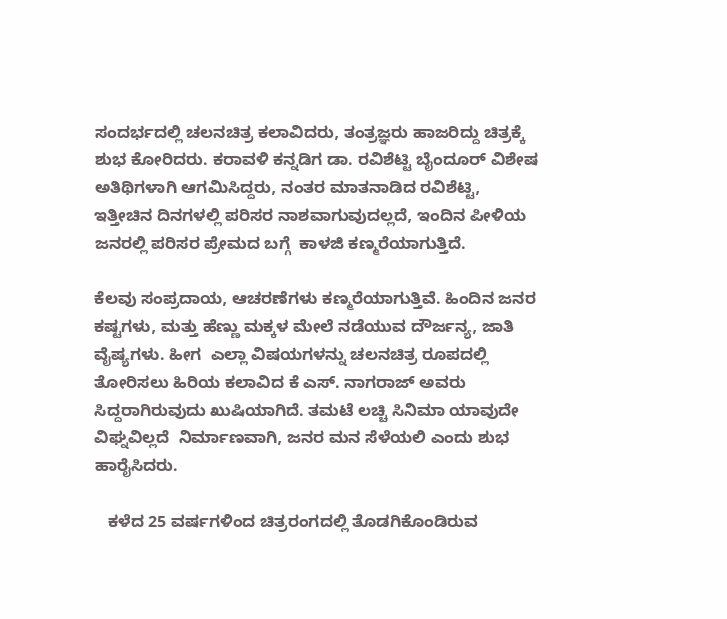ಸಂದರ್ಭದಲ್ಲಿ ಚಲನಚಿತ್ರ ಕಲಾವಿದರು, ತಂತ್ರಜ್ಞರು ಹಾಜರಿದ್ದು ಚಿತ್ರಕ್ಕೆ ಶುಭ ಕೋರಿದರು. ಕರಾವಳಿ ಕನ್ನಡಿಗ ಡಾ. ರವಿಶೆಟ್ಟಿ ಬೈಂದೂರ್ ವಿಶೇಷ ಅತಿಥಿಗಳಾಗಿ ಆಗಮಿಸಿದ್ದರು, ನಂತರ ಮಾತನಾಡಿದ ರವಿಶೆಟ್ಟಿ, ಇತ್ತೀಚಿನ ದಿನಗಳಲ್ಲಿ ಪರಿಸರ ನಾಶವಾಗುವುದಲ್ಲದೆ, ಇಂದಿನ ಪೀಳಿಯ ಜನರಲ್ಲಿ ಪರಿಸರ ಪ್ರೇಮದ ಬಗ್ಗೆ  ಕಾಳಜಿ ಕಣ್ಮರೆಯಾಗುತ್ತಿದೆ.

ಕೆಲವು ಸಂಪ್ರದಾಯ, ಆಚರಣೆಗಳು ಕಣ್ಮರೆಯಾಗುತ್ತಿವೆ. ಹಿಂದಿನ ಜನರ ಕಷ್ಟಗಳು, ಮತ್ತು ಹೆಣ್ಣು ಮಕ್ಕಳ ಮೇಲೆ ನಡೆಯುವ ದೌರ್ಜನ್ಯ, ಜಾತಿ ವೈಷ್ಯಗಳು. ಹೀಗ  ಎಲ್ಲಾ ವಿಷಯಗಳನ್ನು ಚಲನಚಿತ್ರ ರೂಪದಲ್ಲಿ ತೋರಿಸಲು ಹಿರಿಯ ಕಲಾವಿದ ಕೆ ಎಸ್. ನಾಗರಾಜ್ ಅವರು ಸಿದ್ದರಾಗಿರುವುದು ಖುಷಿಯಾಗಿದೆ. ತಮಟೆ ಲಚ್ಚಿ ಸಿನಿಮಾ ಯಾವುದೇ ವಿಘ್ನವಿಲ್ಲದೆ  ನಿರ್ಮಾಣವಾಗಿ, ಜನರ ಮನ ಸೆಳೆಯಲಿ ಎಂದು ಶುಭ ಹಾರೈಸಿದರು.

   ಕಳೆದ 25 ವರ್ಷಗಳಿಂದ ಚಿತ್ರರಂಗದಲ್ಲಿ ತೊಡಗಿಕೊಂಡಿರುವ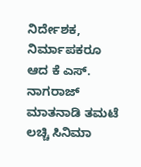ನಿರ್ದೇಶಕ, ನಿರ್ಮಾಪಕರೂ ಆದ ಕೆ ಎಸ್. ನಾಗರಾಜ್ ಮಾತನಾಡಿ ತಮಟೆ ಲಚ್ಚಿ ಸಿನಿಮಾ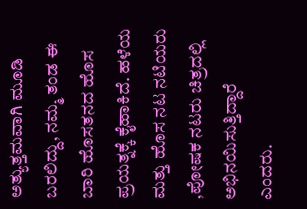ಅತ್ಯುತ್ತಮವಾಗಿ ಮೂಡಿ ಬರಲಿದ್ದು, ನಮ್ಮ ತಂಡ ಈ ಬಾರಿ ಹೊಸತನದ ಹೊಸ ಪ್ರಯತ್ನಕ್ಕೆ ಕೈಹಾಕಿದೆ. ಹಳೆಯ ಮತ್ತು ಹೊಸ ನಟ ನಟಿಯರು ,ಪೋಷಕ ನಟರು ಚಿತ್ರದಲ್ಲಿ  ಅಭಿನಯಿಸುತ್ತಿದ್ದಾರೆ ಎಂದರು.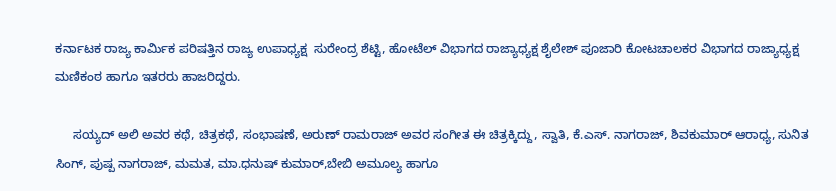ಕರ್ನಾಟಕ ರಾಜ್ಯ ಕಾರ್ಮಿಕ ಪರಿಷತ್ತಿನ ರಾಜ್ಯ ಉಪಾಧ್ಯಕ್ಷ  ಸುರೇಂದ್ರ ಶೆಟ್ಟಿ, ಹೋಟೆಲ್ ವಿಭಾಗದ ರಾಜ್ಯಾಧ್ಯಕ್ಷ ಶೈಲೇಶ್ ಪೂಜಾರಿ ಕೋಟಚಾಲಕರ ವಿಭಾಗದ ರಾಜ್ಯಾಧ್ಯಕ್ಷ ಮಣಿಕಂಠ ಹಾಗೂ ಇತರರು ಹಾಜರಿದ್ದರು.

     ಸಯ್ಯದ್ ಅಲಿ ಅವರ ಕಥೆ, ಚಿತ್ರಕಥೆ, ಸಂಭಾಷಣೆ, ಅರುಣ್ ರಾಮರಾಜ್ ಅವರ ಸಂಗೀತ ಈ ಚಿತ್ರಕ್ಕಿದ್ದು, ಸ್ವಾತಿ, ಕೆ.ಎಸ್. ನಾಗರಾಜ್, ಶಿವಕುಮಾರ್ ಆರಾಧ್ಯ, ಸುನಿತ ಸಿಂಗ್, ಪುಷ್ಪ ನಾಗರಾಜ್, ಮಮತ, ಮಾ.ಧನುಷ್ ಕುಮಾರ್,ಬೇಬಿ ಅಮೂಲ್ಯ ಹಾಗೂ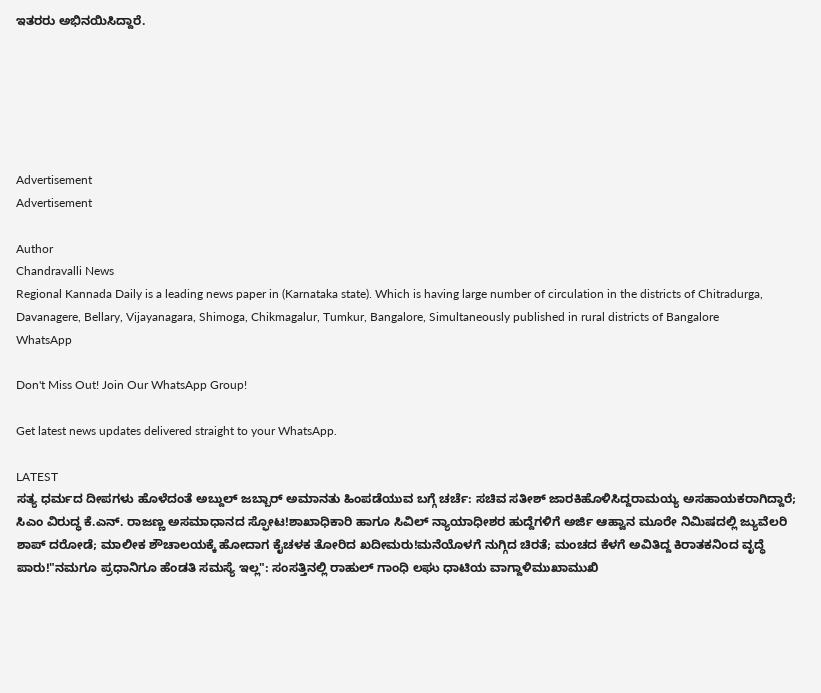ಇತರರು ಅಭಿನಯಿಸಿದ್ದಾರೆ.






Advertisement
Advertisement

Author
Chandravalli News
Regional Kannada Daily is a leading news paper in (Karnataka state). Which is having large number of circulation in the districts of Chitradurga, Davanagere, Bellary, Vijayanagara, Shimoga, Chikmagalur, Tumkur, Bangalore, Simultaneously published in rural districts of Bangalore
WhatsApp

Don't Miss Out! Join Our WhatsApp Group!

Get latest news updates delivered straight to your WhatsApp.

LATEST
ಸತ್ಯ ಧರ್ಮದ ದೀಪಗಳು ಹೊಳೆದಂತೆ ಅಬ್ದುಲ್ ಜಬ್ಬಾರ್ ಅಮಾನತು ಹಿಂಪಡೆಯುವ ಬಗ್ಗೆ ಚರ್ಚೆ: ಸಚಿವ ಸತೀಶ್ ಜಾರಕಿಹೊಳಿಸಿದ್ದರಾಮಯ್ಯ ಅಸಹಾಯಕರಾಗಿದ್ದಾರೆ; ಸಿಎಂ ವಿರುದ್ಧ ಕೆ.ಎನ್. ರಾಜಣ್ಣ ಅಸಮಾಧಾನದ ಸ್ಫೋಟ!ಶಾಖಾಧಿಕಾರಿ ಹಾಗೂ ಸಿವಿಲ್ ನ್ಯಾಯಾಧೀಶರ ಹುದ್ದೆಗಳಿಗೆ ಅರ್ಜಿ ಆಹ್ವಾನ ಮೂರೇ ನಿಮಿಷದಲ್ಲಿ ಜ್ಯುವೆಲರಿ ಶಾಪ್ ದರೋಡೆ; ಮಾಲೀಕ ಶೌಚಾಲಯಕ್ಕೆ ಹೋದಾಗ ಕೈಚಳಕ ತೋರಿದ ಖದೀಮರು!ಮನೆಯೊಳಗೆ ನುಗ್ಗಿದ ಚಿರತೆ; ಮಂಚದ ಕೆಳಗೆ ಅವಿತಿದ್ದ ಕಿರಾತಕನಿಂದ ವೃದ್ಧೆ ಪಾರು!"ನಮಗೂ ಪ್ರಧಾನಿಗೂ ಹೆಂಡತಿ ಸಮಸ್ಯೆ ಇಲ್ಲ": ಸಂಸತ್ತಿನಲ್ಲಿ ರಾಹುಲ್ ಗಾಂಧಿ ಲಘು ಧಾಟಿಯ ವಾಗ್ದಾಳಿಮುಖಾಮುಖಿ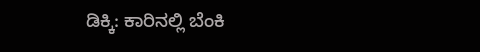ಡಿಕ್ಕಿ: ಕಾರಿನಲ್ಲಿ ಬೆಂಕಿ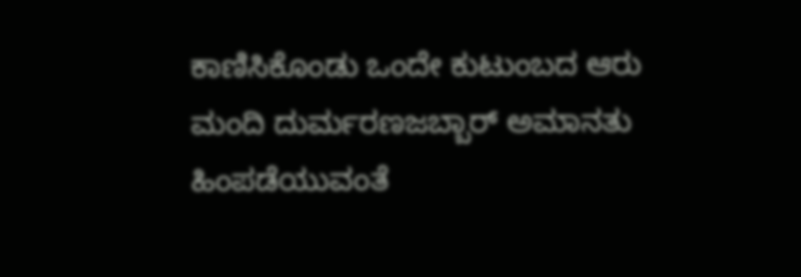ಕಾಣಿಸಿಕೊಂಡು ಒಂದೇ ಕುಟುಂಬದ ಆರು ಮಂದಿ ದುರ್ಮರಣಜಬ್ಬಾರ್ ಅಮಾನತು ಹಿಂಪಡೆಯುವಂತೆ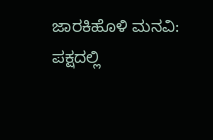ಜಾರಕಿಹೊಳಿ ಮನವಿ: ಪಕ್ಷದಲ್ಲಿ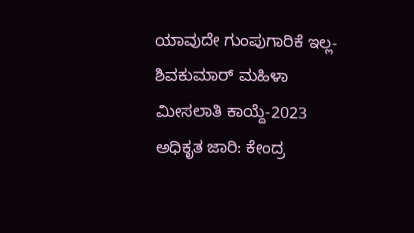ಯಾವುದೇ ಗುಂಪುಗಾರಿಕೆ ಇಲ್ಲ-ಶಿವಕುಮಾರ್ ಮಹಿಳಾ ಮೀಸಲಾತಿ ಕಾಯ್ದೆ-2023 ಅಧಿಕೃತ ಜಾರಿ: ಕೇಂದ್ರ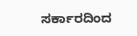ಸರ್ಕಾರದಿಂದ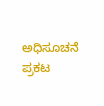ಅಧಿಸೂಚನೆ ಪ್ರಕಟ